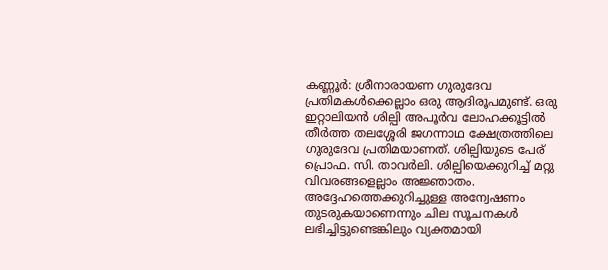കണ്ണൂർ: ശ്രീനാരായണ ഗുരുദേവ പ്രതിമകൾക്കെല്ലാം ഒരു ആദിരൂപമുണ്ട്. ഒരു ഇറ്റാലിയൻ ശില്പി അപൂർവ ലോഹക്കൂട്ടിൽ തീർത്ത തലശ്ശേരി ജഗന്നാഥ ക്ഷേത്രത്തിലെ ഗുരുദേവ പ്രതിമയാണത്. ശില്പിയുടെ പേര് പ്രൊഫ. സി. താവർലി. ശില്പിയെക്കുറിച്ച് മറ്റു വിവരങ്ങളെല്ലാം അജ്ഞാതം. അദ്ദേഹത്തെക്കുറിച്ചുള്ള അന്വേഷണം തുടരുകയാണെന്നും ചില സൂചനകൾ ലഭിച്ചിട്ടുണ്ടെങ്കിലും വ്യക്തമായി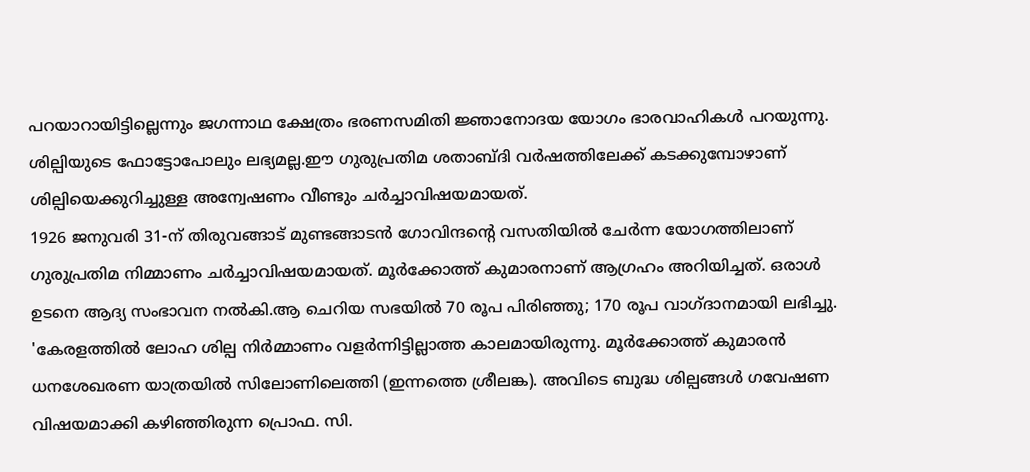പറയാറായിട്ടില്ലെന്നും ജഗന്നാഥ ക്ഷേത്രം ഭരണസമിതി ജ്ഞാനോദയ യോഗം ഭാരവാഹികൾ പറയുന്നു.
ശില്പിയുടെ ഫോട്ടോപോലും ലഭ്യമല്ല.ഈ ഗുരുപ്രതിമ ശതാബ്ദി വർഷത്തിലേക്ക് കടക്കുമ്പോഴാണ് ശില്പിയെക്കുറിച്ചുള്ള അന്വേഷണം വീണ്ടും ചർച്ചാവിഷയമായത്.
1926 ജനുവരി 31-ന് തിരുവങ്ങാട് മുണ്ടങ്ങാടൻ ഗോവിന്ദന്റെ വസതിയിൽ ചേർന്ന യോഗത്തിലാണ് ഗുരുപ്രതിമ നിമ്മാണം ചർച്ചാവിഷയമായത്. മൂർക്കോത്ത് കുമാരനാണ് ആഗ്രഹം അറിയിച്ചത്. ഒരാൾ ഉടനെ ആദ്യ സംഭാവന നൽകി.ആ ചെറിയ സഭയിൽ 70 രൂപ പിരിഞ്ഞു; 170 രൂപ വാഗ്ദാനമായി ലഭിച്ചു.
'കേരളത്തിൽ ലോഹ ശില്പ നിർമ്മാണം വളർന്നിട്ടില്ലാത്ത കാലമായിരുന്നു. മൂർക്കോത്ത് കുമാരൻ ധനശേഖരണ യാത്രയിൽ സിലോണിലെത്തി (ഇന്നത്തെ ശ്രീലങ്ക). അവിടെ ബുദ്ധ ശില്പങ്ങൾ ഗവേഷണ വിഷയമാക്കി കഴിഞ്ഞിരുന്ന പ്രൊഫ. സി.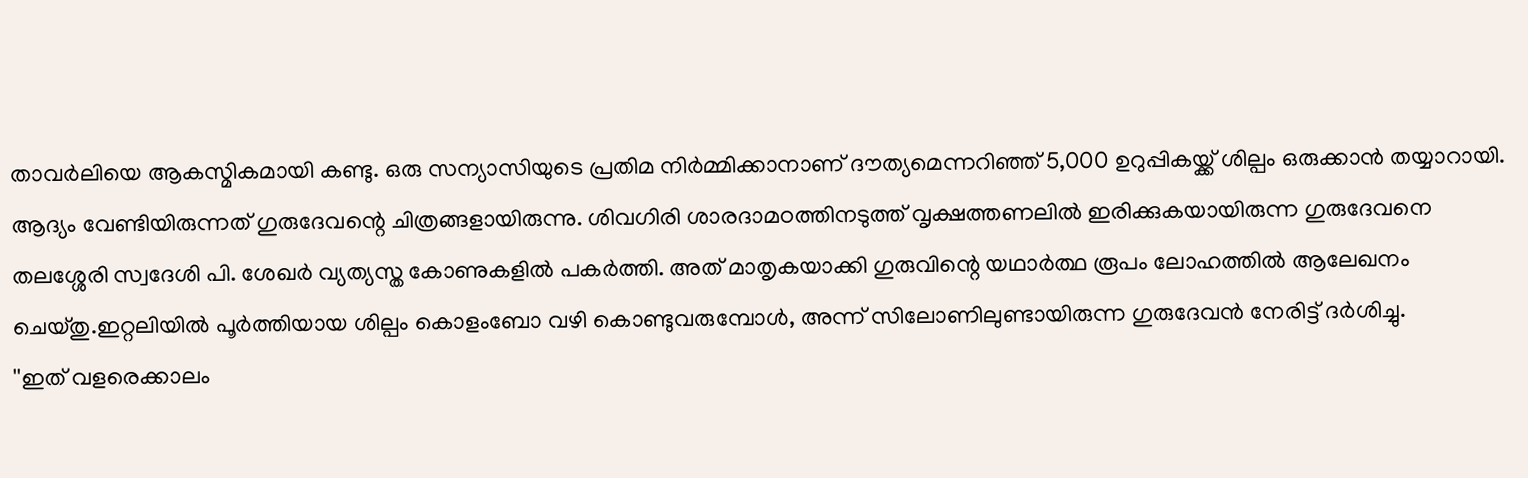താവർലിയെ ആകസ്മികമായി കണ്ടു. ഒരു സന്യാസിയുടെ പ്രതിമ നിർമ്മിക്കാനാണ് ദൗത്യമെന്നറിഞ്ഞ് 5,000 ഉറുപ്പികയ്ക്ക് ശില്പം ഒരുക്കാൻ തയ്യാറായി. ആദ്യം വേണ്ടിയിരുന്നത് ഗുരുദേവന്റെ ചിത്രങ്ങളായിരുന്നു. ശിവഗിരി ശാരദാമഠത്തിനടുത്ത് വൃക്ഷത്തണലിൽ ഇരിക്കുകയായിരുന്ന ഗുരുദേവനെ തലശ്ശേരി സ്വദേശി പി. ശേഖർ വ്യത്യസ്ത കോണുകളിൽ പകർത്തി. അത് മാതൃകയാക്കി ഗുരുവിന്റെ യഥാർത്ഥ രൂപം ലോഹത്തിൽ ആലേഖനം ചെയ്തു.ഇറ്റലിയിൽ പൂർത്തിയായ ശില്പം കൊളംബോ വഴി കൊണ്ടുവരുമ്പോൾ, അന്ന് സിലോണിലുണ്ടായിരുന്ന ഗുരുദേവൻ നേരിട്ട് ദർശിച്ചു.
''ഇത് വളരെക്കാലം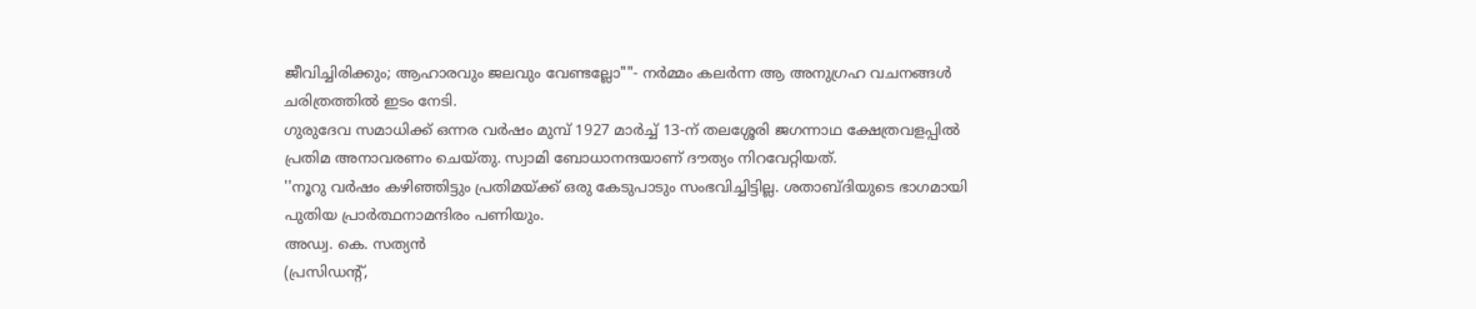ജീവിച്ചിരിക്കും; ആഹാരവും ജലവും വേണ്ടല്ലോ""- നർമ്മം കലർന്ന ആ അനുഗ്രഹ വചനങ്ങൾ ചരിത്രത്തിൽ ഇടം നേടി.
ഗുരുദേവ സമാധിക്ക് ഒന്നര വർഷം മുമ്പ് 1927 മാർച്ച് 13-ന് തലശ്ശേരി ജഗന്നാഥ ക്ഷേത്രവളപ്പിൽ പ്രതിമ അനാവരണം ചെയ്തു. സ്വാമി ബോധാനന്ദയാണ് ദൗത്യം നിറവേറ്റിയത്.
''നൂറു വർഷം കഴിഞ്ഞിട്ടും പ്രതിമയ്ക്ക് ഒരു കേടുപാടും സംഭവിച്ചിട്ടില്ല. ശതാബ്ദിയുടെ ഭാഗമായി പുതിയ പ്രാർത്ഥനാമന്ദിരം പണിയും.
അഡ്വ. കെ. സത്യൻ
(പ്രസിഡന്റ്,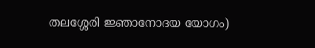തലശ്ശേരി ജ്ഞാനോദയ യോഗം)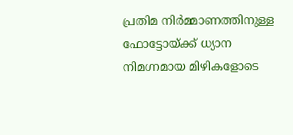പ്രതിമ നിർമ്മാണത്തിനുള്ള ഫോട്ടോയ്ക്ക് ധ്യാന നിമഗ്നമായ മിഴികളോടെ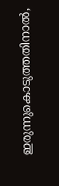ഇരുന്നുകൊടുത്തതിനാൽ,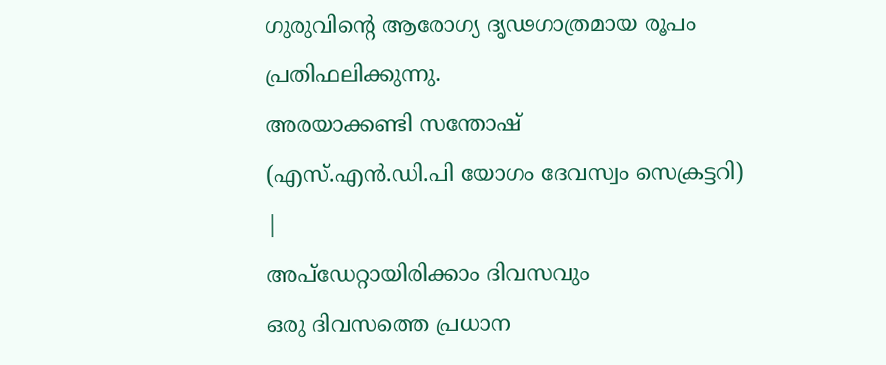ഗുരുവിന്റെ ആരോഗ്യ ദൃഢഗാത്രമായ രൂപം പ്രതിഫലിക്കുന്നു.
അരയാക്കണ്ടി സന്തോഷ്
(എസ്.എൻ.ഡി.പി യോഗം ദേവസ്വം സെക്രട്ടറി)
|
അപ്ഡേറ്റായിരിക്കാം ദിവസവും
ഒരു ദിവസത്തെ പ്രധാന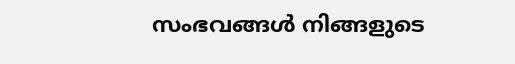സംഭവങ്ങൾ നിങ്ങളുടെ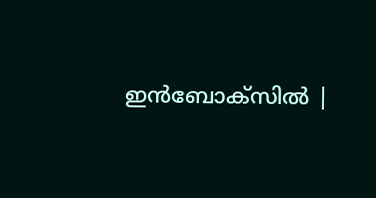ഇൻബോക്സിൽ |